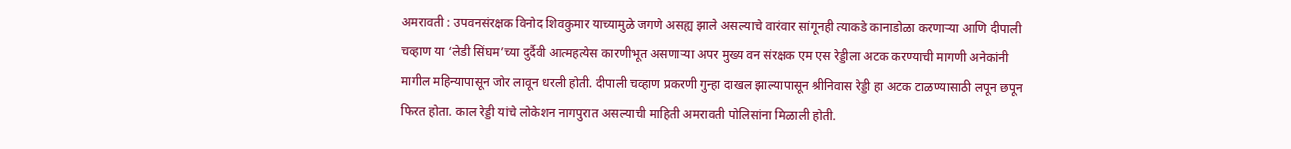अमरावती : उपवनसंरक्षक विनोद शिवकुमार याच्यामुळे जगणे असह्य झाले असल्याचे वारंवार सांगूनही त्याकडे कानाडोळा करणाऱ्या आणि दीपाली चव्हाण या ‘लेडी सिंघम’च्या दुर्दैवी आत्महत्येस कारणीभूत असणाऱ्या अपर मुख्य वन संरक्षक एम एस रेड्डीला अटक करण्याची मागणी अनेकांनी मागील महिन्यापासून जोर लावून धरली होती. दीपाली चव्हाण प्रकरणी गुन्हा दाखल झाल्यापासून श्रीनिवास रेड्डी हा अटक टाळण्यासाठी लपून छपून फिरत होता. काल रेड्डी यांचे लोकेशन नागपुरात असल्याची माहिती अमरावती पोलिसांना मिळाली होती.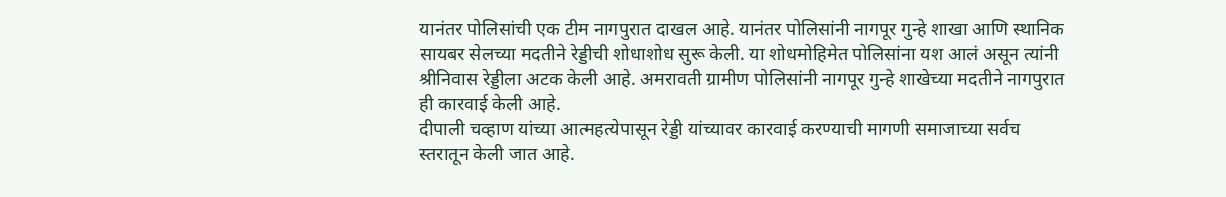यानंतर पोलिसांची एक टीम नागपुरात दाखल आहे. यानंतर पोलिसांनी नागपूर गुन्हे शाखा आणि स्थानिक सायबर सेलच्या मदतीने रेड्डीची शोधाशोध सुरू केली. या शोधमोहिमेत पोलिसांना यश आलं असून त्यांनी श्रीनिवास रेड्डीला अटक केली आहे. अमरावती ग्रामीण पोलिसांनी नागपूर गुन्हे शाखेच्या मदतीने नागपुरात ही कारवाई केली आहे.
दीपाली चव्हाण यांच्या आत्महत्येपासून रेड्डी यांच्यावर कारवाई करण्याची मागणी समाजाच्या सर्वच स्तरातून केली जात आहे.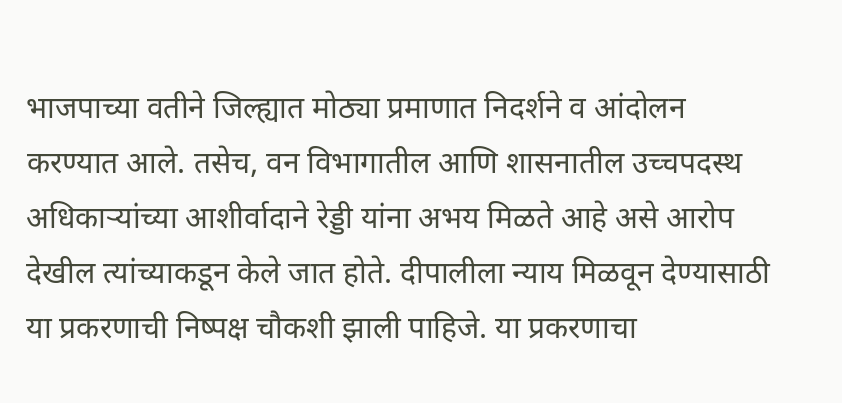भाजपाच्या वतीने जिल्ह्यात मोठ्या प्रमाणात निदर्शने व आंदोलन करण्यात आले. तसेच, वन विभागातील आणि शासनातील उच्चपदस्थ अधिकाऱ्यांच्या आशीर्वादाने रेड्डी यांना अभय मिळते आहे असे आरोप देखील त्यांच्याकडून केले जात होते. दीपालीला न्याय मिळवून देण्यासाठी या प्रकरणाची निष्पक्ष चौकशी झाली पाहिजे. या प्रकरणाचा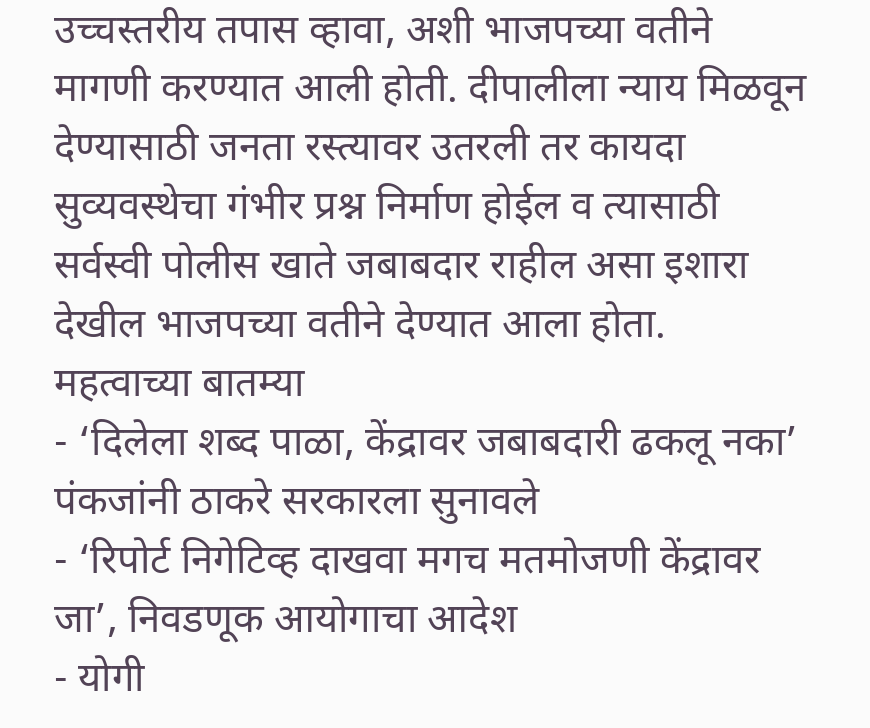उच्चस्तरीय तपास व्हावा, अशी भाजपच्या वतीने मागणी करण्यात आली होती. दीपालीला न्याय मिळवून देण्यासाठी जनता रस्त्यावर उतरली तर कायदा सुव्यवस्थेचा गंभीर प्रश्न निर्माण होईल व त्यासाठी सर्वस्वी पोलीस खाते जबाबदार राहील असा इशारा देखील भाजपच्या वतीने देण्यात आला होता.
महत्वाच्या बातम्या
- ‘दिलेला शब्द पाळा, केंद्रावर जबाबदारी ढकलू नका’ पंकजांनी ठाकरे सरकारला सुनावले
- ‘रिपोर्ट निगेटिव्ह दाखवा मगच मतमोजणी केंद्रावर जा’, निवडणूक आयोगाचा आदेश
- योगी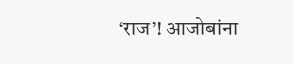‘राज’! आजोबांना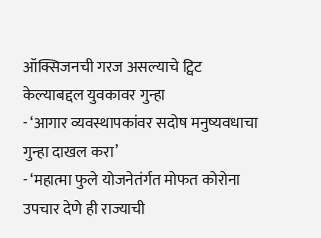ऑक्सिजनची गरज असल्याचे ट्विट केल्याबद्दल युवकावर गुन्हा
- ‘आगार व्यवस्थापकांवर सदोष मनुष्यवधाचा गुन्हा दाखल करा’
- ‘महात्मा फुले योजनेतंर्गत मोफत कोरोना उपचार देणे ही राज्याची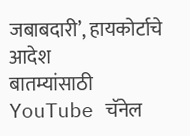जबाबदारी’, हायकोर्टाचे आदेश
बातम्यांसाठी YouTube चॅनेल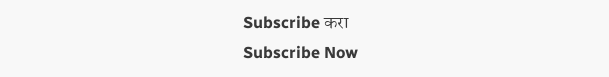Subscribe करा
Subscribe Now